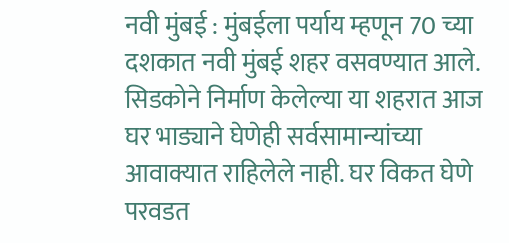नवी मुंबई : मुंबईला पर्याय म्हणून 70 च्या दशकात नवी मुंबई शहर वसवण्यात आले. सिडकोने निर्माण केलेल्या या शहरात आज घर भाड्याने घेणेही सर्वसामान्यांच्या आवाक्यात राहिलेले नाही. घर विकत घेणे परवडत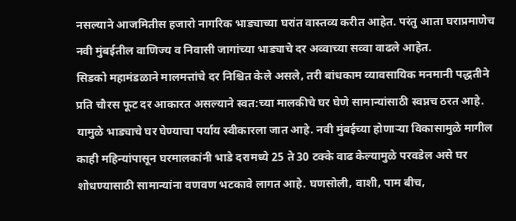नसल्याने आजमितीस हजारो नागरिक भाड्याच्या घरांत वास्तव्य करीत आहेत. परंतु आता घराप्रमाणेच नवी मुंबईतील वाणिज्य व निवासी जागांच्या भाड्याचे दर अव्वाच्या सव्वा वाढले आहेत.
सिडको महामंडळाने मालमत्तांचे दर निश्चित केले असले, तरी बांधकाम व्यावसायिक मनमानी पद्धतीने प्रति चौरस फूट दर आकारत असल्याने स्वत:च्या मालकीचे घर घेणे सामान्यांसाठी स्वप्नच ठरत आहे. यामुळे भाड्याचे घर घेण्याचा पर्याय स्वीकारला जात आहे. नवी मुंबईच्या होणाऱ्या विकासामुळे मागील काही महिन्यांपासून घरमालकांनी भाडे दरामध्ये 25 ते 30 टक्के वाढ केल्यामुळे परवडेल असे घर शोधण्यासाठी सामान्यांना वणवण भटकावे लागत आहे. घणसोली, वाशी, पाम बीच,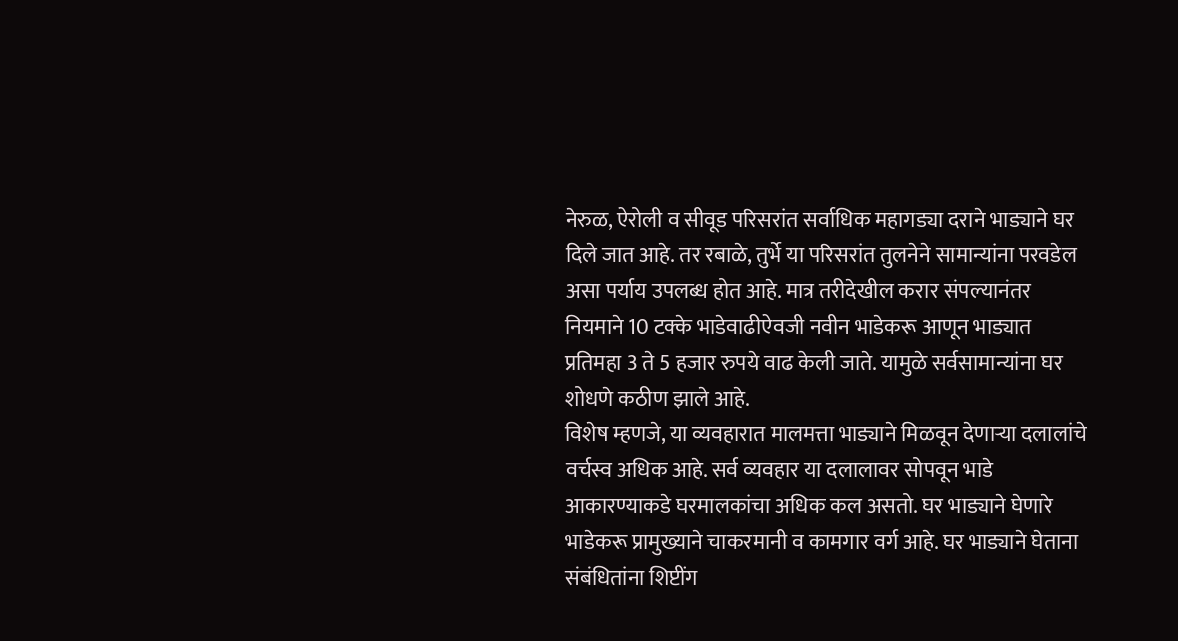नेरुळ, ऐरोली व सीवूड परिसरांत सर्वाधिक महागड्या दराने भाड्याने घर दिले जात आहे. तर रबाळे, तुर्भे या परिसरांत तुलनेने सामान्यांना परवडेल असा पर्याय उपलब्ध होत आहे. मात्र तरीदेखील करार संपल्यानंतर नियमाने 10 टक्के भाडेवाढीऐवजी नवीन भाडेकरू आणून भाड्यात प्रतिमहा 3 ते 5 हजार रुपये वाढ केली जाते. यामुळे सर्वसामान्यांना घर शोधणे कठीण झाले आहे.
विशेष म्हणजे, या व्यवहारात मालमत्ता भाड्याने मिळवून देणाऱ्या दलालांचे वर्चस्व अधिक आहे. सर्व व्यवहार या दलालावर सोपवून भाडे आकारण्याकडे घरमालकांचा अधिक कल असतो. घर भाड्याने घेणारे भाडेकरू प्रामुख्याने चाकरमानी व कामगार वर्ग आहे. घर भाड्याने घेताना संबंधितांना शिप्टींग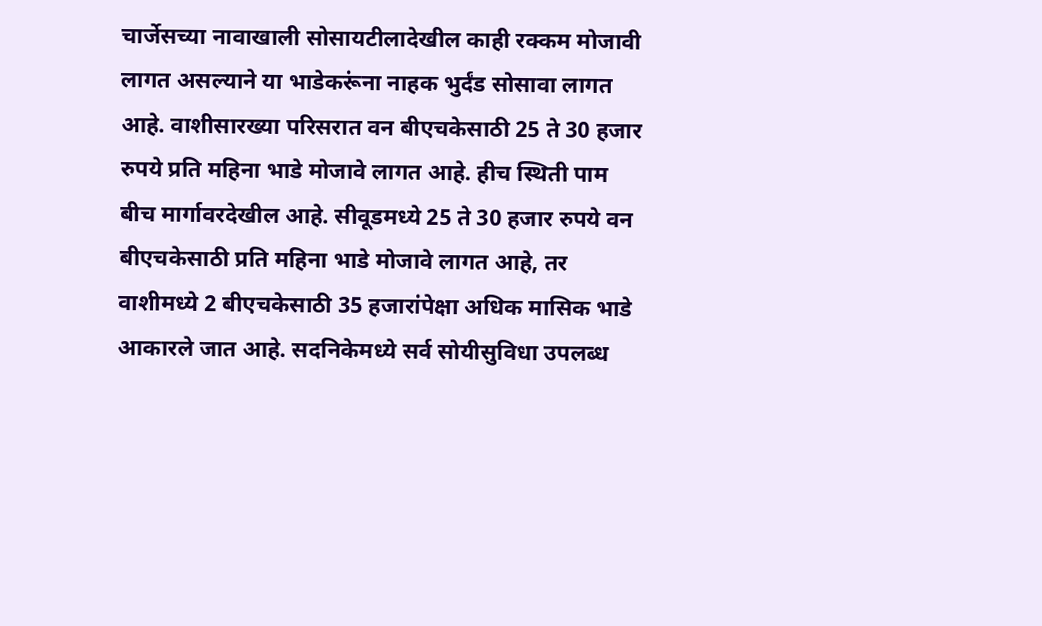चार्जेसच्या नावाखाली सोसायटीलादेखील काही रक्कम मोजावी लागत असल्याने या भाडेकरूंना नाहक भुर्दंड सोसावा लागत आहे. वाशीसारख्या परिसरात वन बीएचकेसाठी 25 ते 30 हजार रुपये प्रति महिना भाडे मोजावे लागत आहे. हीच स्थिती पाम बीच मार्गावरदेखील आहे. सीवूडमध्ये 25 ते 30 हजार रुपये वन बीएचकेसाठी प्रति महिना भाडे मोजावे लागत आहे, तर वाशीमध्ये 2 बीएचकेसाठी 35 हजारांपेक्षा अधिक मासिक भाडे आकारले जात आहे. सदनिकेमध्ये सर्व सोयीसुविधा उपलब्ध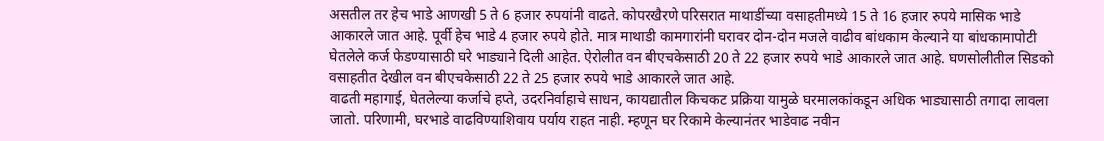असतील तर हेच भाडे आणखी 5 ते 6 हजार रुपयांनी वाढते. कोपरखैरणे परिसरात माथाडींच्या वसाहतीमध्ये 15 ते 16 हजार रुपये मासिक भाडे आकारले जात आहे. पूर्वी हेच भाडे 4 हजार रुपये होते. मात्र माथाडी कामगारांनी घरावर दोन-दोन मजले वाढीव बांधकाम केल्याने या बांधकामापोटी घेतलेले कर्ज फेडण्यासाठी घरे भाड्याने दिली आहेत. ऐरोलीत वन बीएचकेसाठी 20 ते 22 हजार रुपये भाडे आकारले जात आहे. घणसोलीतील सिडको वसाहतीत देखील वन बीएचकेसाठी 22 ते 25 हजार रुपये भाडे आकारले जात आहे.
वाढती महागाई, घेतलेल्या कर्जाचे हप्ते, उदरनिर्वाहाचे साधन, कायद्यातील किचकट प्रक्रिया यामुळे घरमालकांकडून अधिक भाड्यासाठी तगादा लावला जातो. परिणामी, घरभाडे वाढविण्याशिवाय पर्याय राहत नाही. म्हणून घर रिकामे केल्यानंतर भाडेवाढ नवीन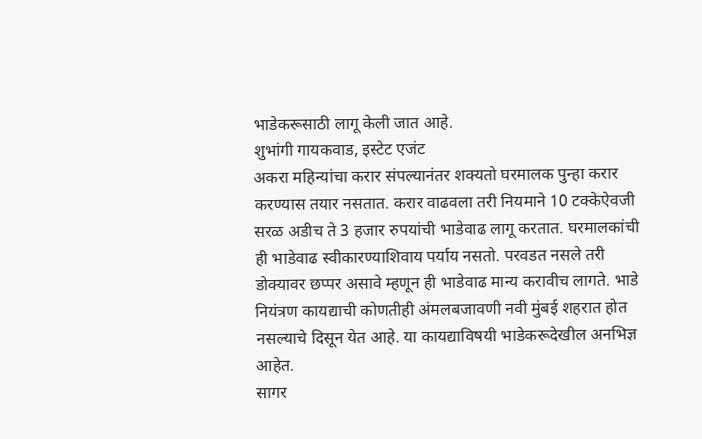भाडेकरूसाठी लागू केली जात आहे.
शुभांगी गायकवाड, इस्टेट एजंट
अकरा महिन्यांचा करार संपल्यानंतर शक्यतो घरमालक पुन्हा करार करण्यास तयार नसतात. करार वाढवला तरी नियमाने 10 टक्केऐवजी सरळ अडीच ते 3 हजार रुपयांची भाडेवाढ लागू करतात. घरमालकांची ही भाडेवाढ स्वीकारण्याशिवाय पर्याय नसतो. परवडत नसले तरी डोक्यावर छप्पर असावे म्हणून ही भाडेवाढ मान्य करावीच लागते. भाडे नियंत्रण कायद्याची कोणतीही अंमलबजावणी नवी मुंबई शहरात होत नसल्याचे दिसून येत आहे. या कायद्याविषयी भाडेकरूदेखील अनभिज्ञ आहेत.
सागर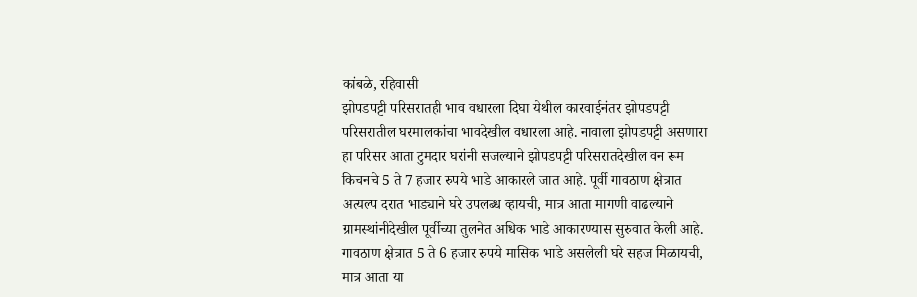कांबळे, रहिवासी
झोपडपट्टी परिसरातही भाव वधारला दिघा येथील कारवाईनंतर झोपडपट्टी परिसरातील घरमालकांचा भावदेखील वधारला आहे. नावाला झोपडपट्टी असणारा हा परिसर आता टुमदार घरांनी सजल्याने झोपडपट्टी परिसरातदेखील वन रूम किचनचे 5 ते 7 हजार रुपये भाडे आकारले जात आहे. पूर्वी गावठाण क्षेत्रात अत्यल्प दरात भाड्याने घरे उपलब्ध व्हायची, मात्र आता मागणी वाढल्याने ग्रामस्थांनीदेखील पूर्वीच्या तुलनेत अधिक भाडे आकारण्यास सुरुवात केली आहे. गावठाण क्षेत्रात 5 ते 6 हजार रुपये मासिक भाडे असलेली घरे सहज मिळायची, मात्र आता या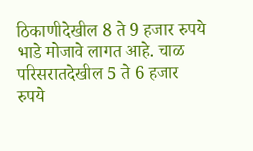ठिकाणीदेखील 8 ते 9 हजार रुपये भाडे मोजावे लागत आहे. चाळ परिसरातदेखील 5 ते 6 हजार रुपये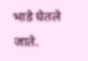भाडे घेतले जाते.